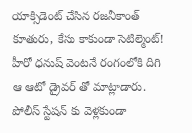యాక్సిడెంట్ చేసిన రజనీకాంత్ కూతురు, కేసు కాకుండా సెటిల్మెంట్!
హీరో ధనుష్ వెంటనే రంగంలోకి దిగి ఆ ఆటో డ్రైవర్ తో మాట్లాడారు. పోలీస్ స్టేషన్ కు వెళ్లకుండా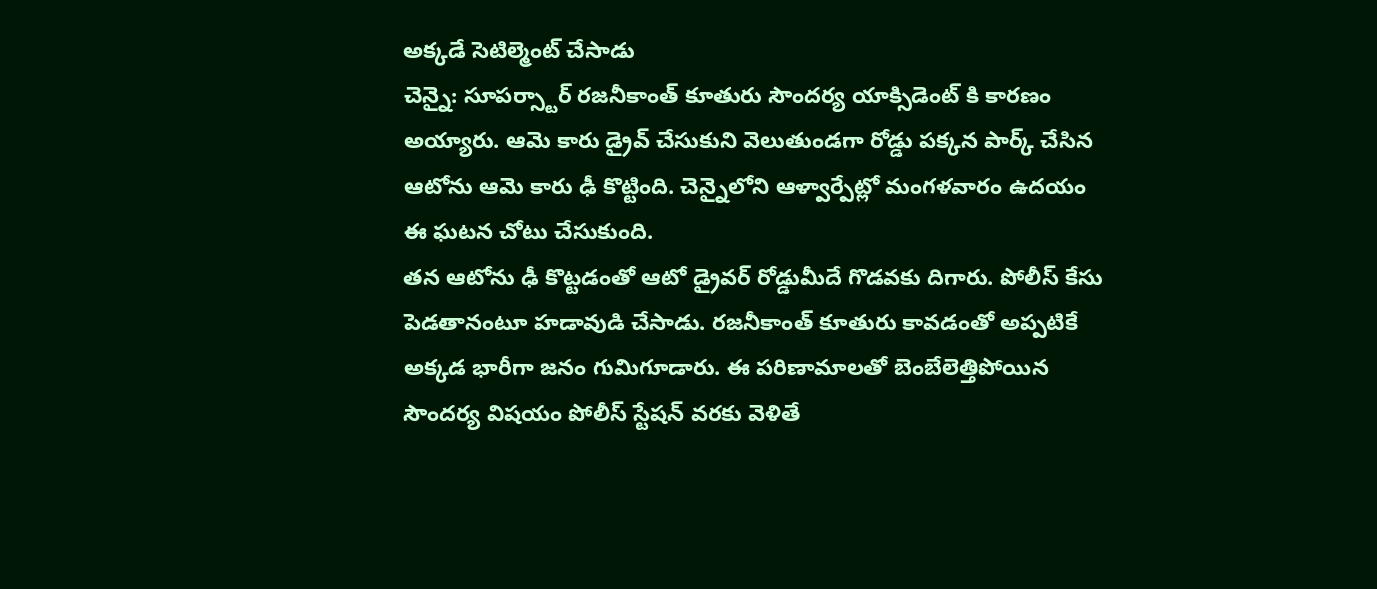అక్కడే సెటిల్మెంట్ చేసాడు
చెన్నై: సూపర్స్టార్ రజనీకాంత్ కూతురు సౌందర్య యాక్సిడెంట్ కి కారణం అయ్యారు. ఆమె కారు డ్రైవ్ చేసుకుని వెలుతుండగా రోడ్డు పక్కన పార్క్ చేసిన ఆటోను ఆమె కారు ఢీ కొట్టింది. చెన్నైలోని ఆళ్వార్పేట్లో మంగళవారం ఉదయం ఈ ఘటన చోటు చేసుకుంది.
తన ఆటోను ఢీ కొట్టడంతో ఆటో డ్రైవర్ రోడ్డుమీదే గొడవకు దిగారు. పోలీస్ కేసు పెడతానంటూ హడావుడి చేసాడు. రజనీకాంత్ కూతురు కావడంతో అప్పటికే అక్కడ భారీగా జనం గుమిగూడారు. ఈ పరిణామాలతో బెంబేలెత్తిపోయిన సౌందర్య విషయం పోలీస్ స్టేషన్ వరకు వెళితే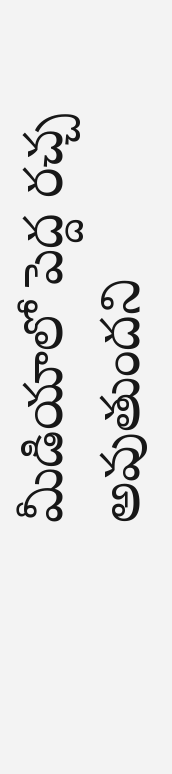మీడియాలో పెద్ద రచ్చ అవుతుందని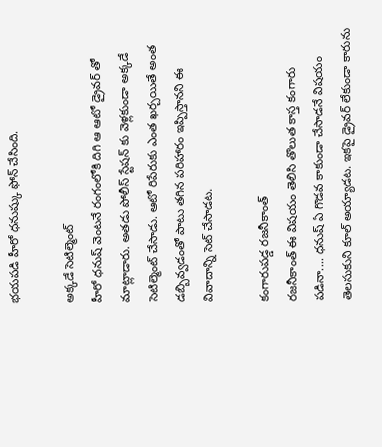భయపడి హీరో ధనుష్కు ఫోన్ చేసింది.

అక్కడే సెటిల్మెంట్
హీరో ధనుష్ వెంటనే రంగంలోకి దిగి ఆ ఆటో డ్రైవర్ తో మాట్లాడారు. అతడు పోలీస్ స్టేషన్ కు వెళ్లకుండా అక్కడే సెటిల్మెంట్ చేసాడు. ఆటో రిపేరుకు ఎంత ఖర్చయితే అంత డబ్బివ్వడంతో పాటు తగిన పరిహారం ఇప్పిస్తానని ఈ వివాదాన్ని సెట్ చేసాడట.

కంగారుపడ్డ రజనీకాంత్
రజనీకాంత్ ఈ విషయం తెలిసి తొలుత కాస్త కంగారు పడినా.... ధనుష్ ఏ గొడవ కాకుండా చేసాడనే విషయం తెలసుకుని కూల్ అయ్యాడట. ఇకపై డ్రైవర్ లేకుండా కారును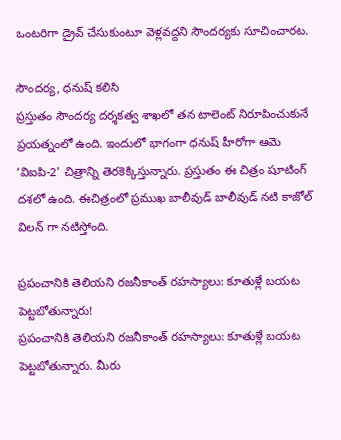ఒంటరిగా డ్రైవ్ చేసుకుంటూ వెళ్లవద్దని సౌందర్యకు సూచించారట.

సౌందర్య, ధనుష్ కలిసి
ప్రస్తుతం సౌందర్య దర్శకత్వ శాఖలో తన టాలెంట్ నిరూపించుకునే ప్రయత్నంలో ఉంది. ఇందులో భాగంగా ధనుష్ హీరోగా ఆమె ‘విఐపి-2' చిత్రాన్ని తెరకెక్కిస్తున్నారు. ప్రస్తుతం ఈ చిత్రం షూటింగ్ దశలో ఉంది. ఈచిత్రంలో ప్రముఖ బాలీవుడ్ బాలీవుడ్ నటి కాజోల్ విలన్ గా నటిస్తోంది.

ప్రపంచానికి తెలియని రజనీకాంత్ రహస్యాలు: కూతుళ్లే బయట పెట్టబోతున్నారు!
ప్రపంచానికి తెలియని రజనీకాంత్ రహస్యాలు: కూతుళ్లే బయట పెట్టబోతున్నారు. మీరు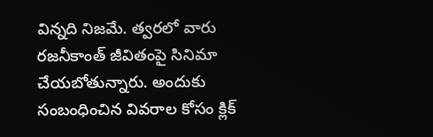విన్నది నిజమే. త్వరలో వారు రజనీకాంత్ జీవితంపై సినిమా చేయబోతున్నారు. అందుకు సంబంధించిన వివరాల కోసం క్లిక్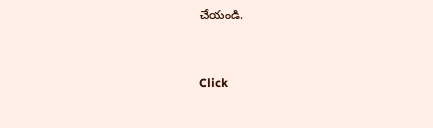చేయండి.


Click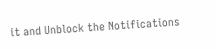it and Unblock the Notifications